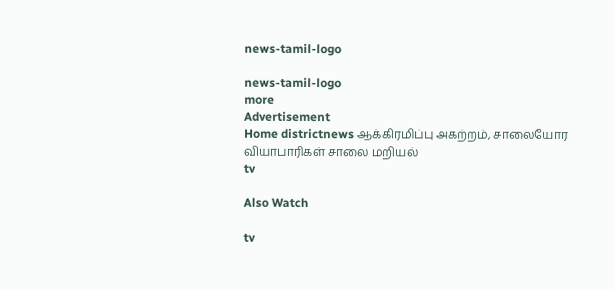news-tamil-logo

news-tamil-logo
more
Advertisement
Home districtnews ஆக்கிரமிப்பு அகற்றம், சாலையோர வியாபாரிகள் சாலை மறியல்
tv

Also Watch

tv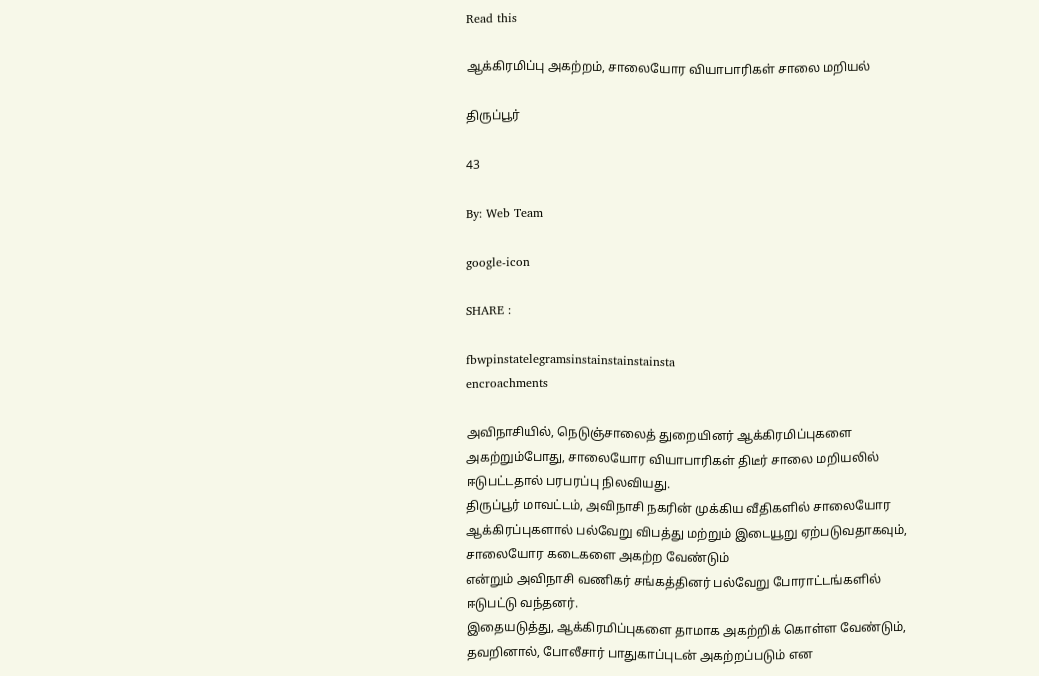Read this

ஆக்கிரமிப்பு அகற்றம், சாலையோர வியாபாரிகள் சாலை மறியல்

திருப்பூர்

43

By: Web Team

google-icon

SHARE :

fbwpinstatelegramsinstainstainstainsta
encroachments

அவிநாசியில், நெடுஞ்சாலைத் துறையினர் ஆக்கிரமிப்புகளை அகற்றும்போது, சாலையோர வியாபாரிகள் திடீர் சாலை மறியலில் ஈடுபட்டதால் பரபரப்பு நிலவியது.
திருப்பூர் மாவட்டம், அவிநாசி நகரின் முக்கிய வீதிகளில் சாலையோர ஆக்கிரப்புகளால் பல்வேறு விபத்து மற்றும் இடையூறு ஏற்படுவதாகவும், சாலையோர கடைகளை அகற்ற வேண்டும்
என்றும் அவிநாசி வணிகர் சங்கத்தினர் பல்வேறு போராட்டங்களில் ஈடுபட்டு வந்தனர்.
இதையடுத்து, ஆக்கிரமிப்புகளை தாமாக அகற்றிக் கொள்ள வேண்டும், தவறினால், போலீசார் பாதுகாப்புடன் அகற்றப்படும் என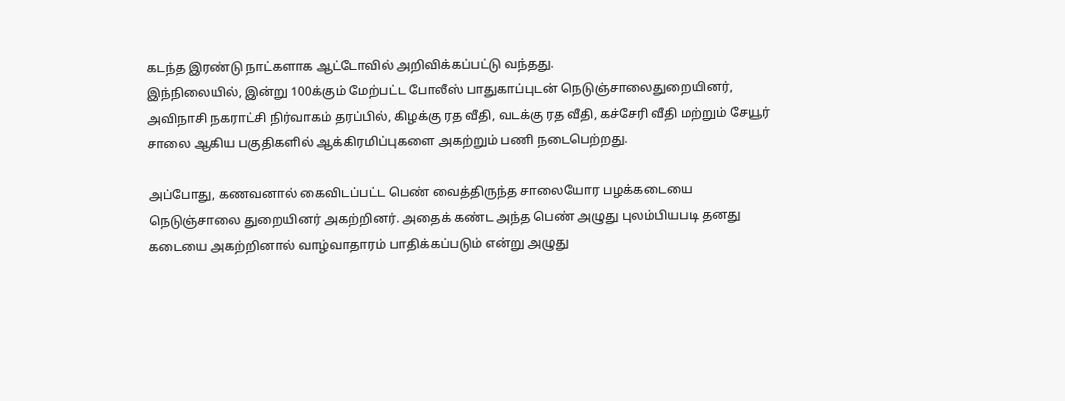கடந்த இரண்டு நாட்களாக ஆட்டோவில் அறிவிக்கப்பட்டு வந்தது.
இந்நிலையில், இன்று 100க்கும் மேற்பட்ட போலீஸ் பாதுகாப்புடன் நெடுஞ்சாலைதுறையினர், அவிநாசி நகராட்சி நிர்வாகம் தரப்பில், கிழக்கு ரத வீதி, வடக்கு ரத வீதி, கச்சேரி வீதி மற்றும் சேயூர் சாலை ஆகிய பகுதிகளில் ஆக்கிரமிப்புகளை அகற்றும் பணி நடைபெற்றது.

அப்போது, கணவனால் கைவிடப்பட்ட பெண் வைத்திருந்த சாலையோர பழக்கடையை நெடுஞ்சாலை துறையினர் அகற்றினர். அதைக் கண்ட அந்த பெண் அழுது புலம்பியபடி தனது கடையை அகற்றினால் வாழ்வாதாரம் பாதிக்கப்படும் என்று அழுது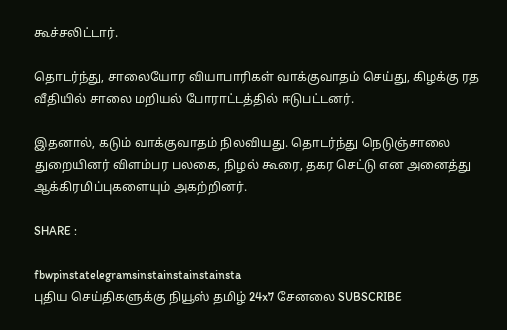கூச்சலிட்டார்.

தொடர்ந்து, சாலையோர வியாபாரிகள் வாக்குவாதம் செய்து, கிழக்கு ரத வீதியில் சாலை மறியல் போராட்டத்தில் ஈடுபட்டனர்.

இதனால், கடும் வாக்குவாதம் நிலவியது. தொடர்ந்து நெடுஞ்சாலை துறையினர் விளம்பர பலகை, நிழல் கூரை, தகர செட்டு என அனைத்து ஆக்கிரமிப்புகளையும் அகற்றினர்.

SHARE :

fbwpinstatelegramsinstainstainstainsta
புதிய செய்திகளுக்கு நியூஸ் தமிழ் 24x7 சேனலை SUBSCRIBE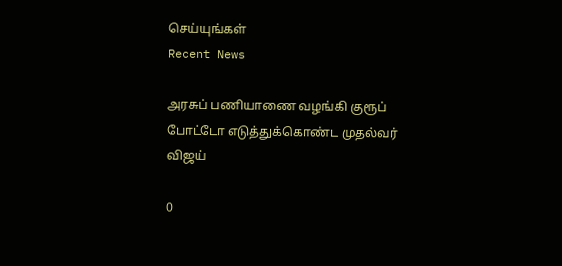செய்யுங்கள்
Recent News

அரசுப் பணியாணை வழங்கி குரூப் போட்டோ எடுத்துக்கொண்ட முதல்வர் விஜய்

0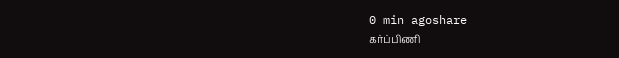0 min agoshare
கர்ப்பிணி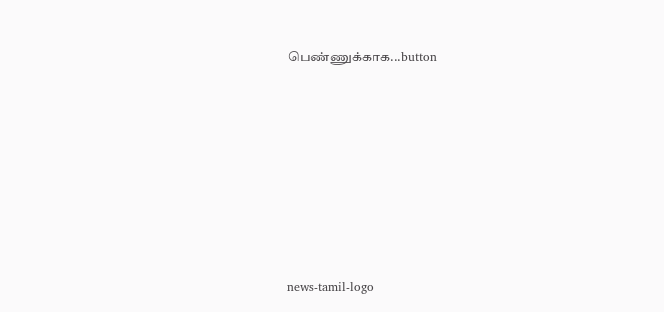பெண்ணுக்காக...button








news-tamil-logo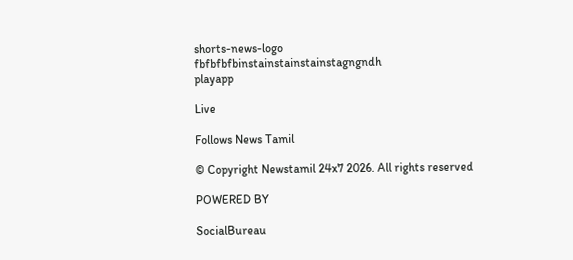shorts-news-logo
fbfbfbfbinstainstainstainstagngndh
playapp

Live

Follows News Tamil

© Copyright Newstamil 24x7 2026. All rights reserved

POWERED BY

SocialBureau